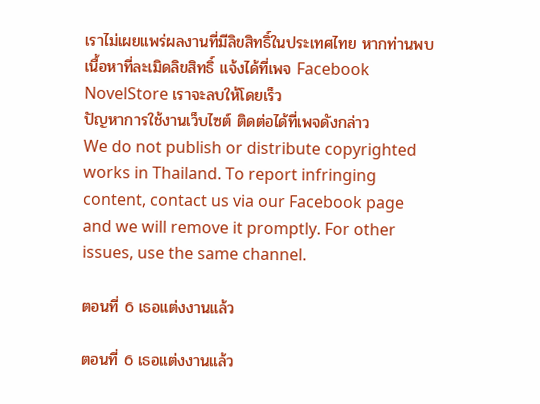เราไม่เผยแพร่ผลงานที่มีลิขสิทธิ์ในประเทศไทย หากท่านพบเนื้อหาที่ละเมิดลิขสิทธิ์ แจ้งได้ที่เพจ Facebook NovelStore เราจะลบให้โดยเร็ว
ปัญหาการใช้งานเว็บไซต์ ติดต่อได้ที่เพจดังกล่าว
We do not publish or distribute copyrighted works in Thailand. To report infringing content, contact us via our Facebook page and we will remove it promptly. For other issues, use the same channel.

ตอนที่ 6 เธอแต่งงานแล้ว

ตอนที่ 6 เธอแต่งงานแล้ว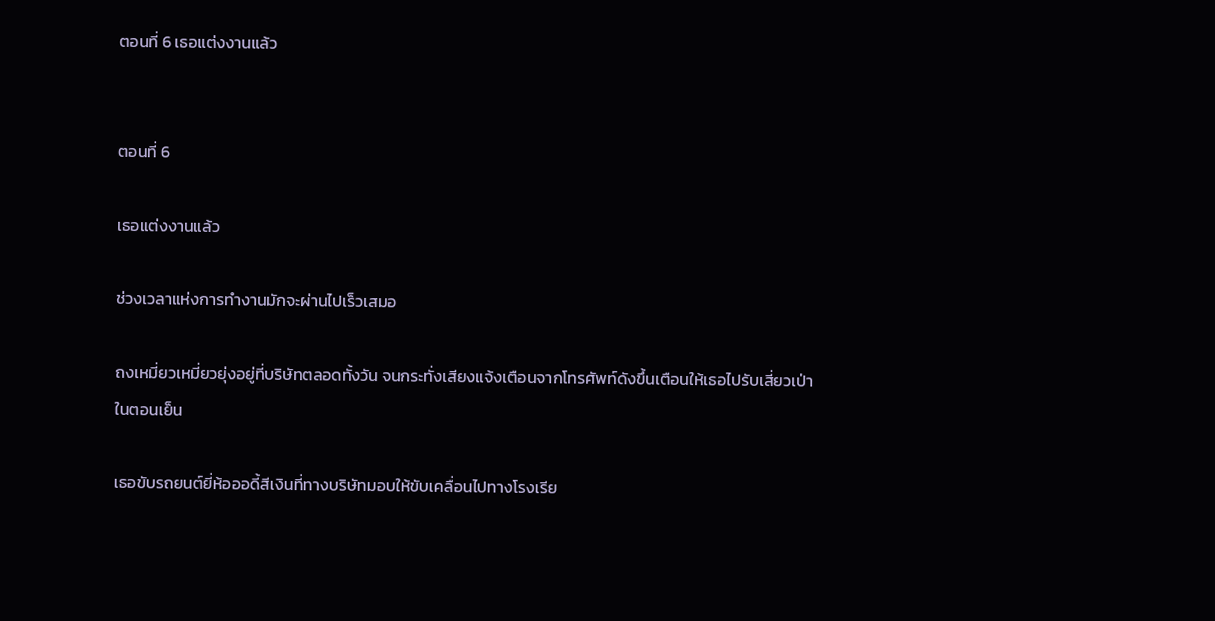ตอนที่ 6 เธอแต่งงานแล้ว


ตอนที่ 6

เธอแต่งงานแล้ว

ช่วงเวลาแห่งการทำงานมักจะผ่านไปเร็วเสมอ

ถงเหมี่ยวเหมี่ยวยุ่งอยู่ที่บริษัทตลอดทั้งวัน จนกระทั่งเสียงแจ้งเตือนจากโทรศัพท์ดังขึ้นเตือนให้เธอไปรับเสี่ยวเป่าในตอนเย็น

เธอขับรถยนต์ยี่ห้อออดี้สีเงินที่ทางบริษัทมอบให้ขับเคลื่อนไปทางโรงเรีย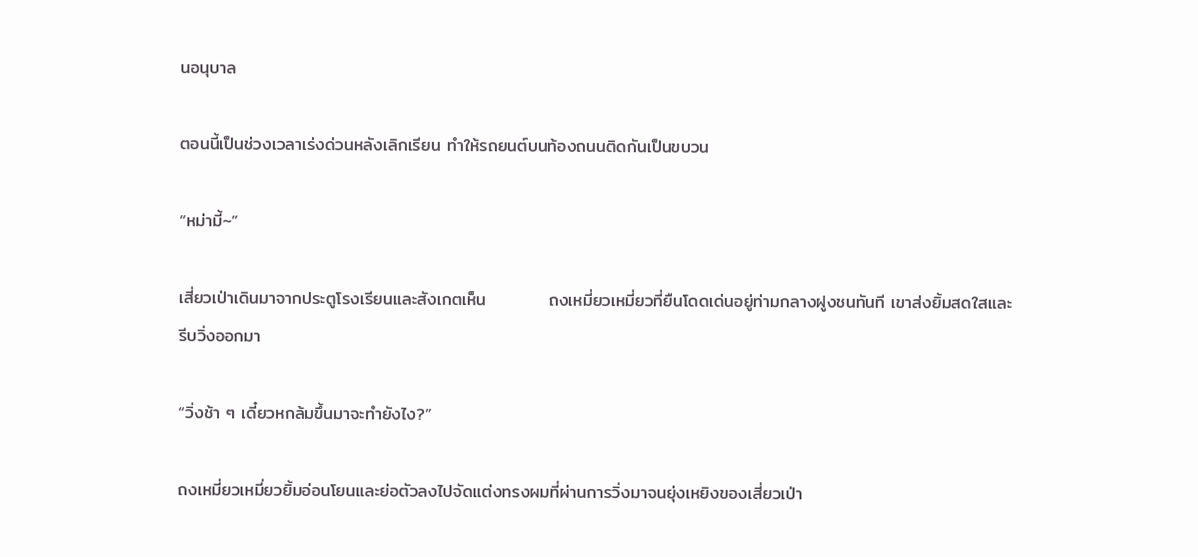นอนุบาล

ตอนนี้เป็นช่วงเวลาเร่งด่วนหลังเลิกเรียน ทำให้รถยนต์บนท้องถนนติดกันเป็นขบวน

“หม่ามี้~”

เสี่ยวเป่าเดินมาจากประตูโรงเรียนและสังเกตเห็น          ถงเหมี่ยวเหมี่ยวที่ยืนโดดเด่นอยู่ท่ามกลางฝูงชนทันที เขาส่งยิ้มสดใสและรีบวิ่งออกมา

“วิ่งช้า ๆ เดี๋ยวหกล้มขึ้นมาจะทำยังไง?”

ถงเหมี่ยวเหมี่ยวยิ้มอ่อนโยนและย่อตัวลงไปจัดแต่งทรงผมที่ผ่านการวิ่งมาจนยุ่งเหยิงของเสี่ยวเป่า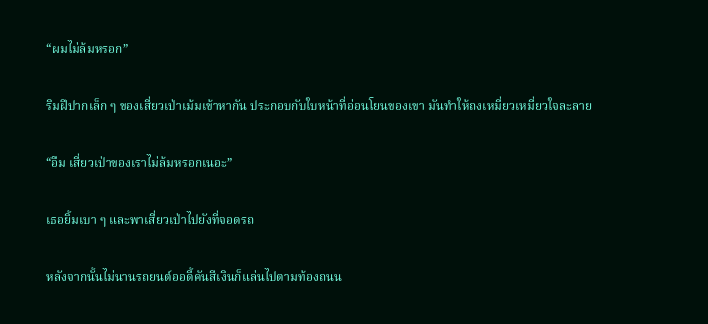“ผมไม่ล้มหรอก”

ริมฝีปากเล็ก ๆ ของเสี่ยวเป่าเม้มเข้าหากัน ประกอบกับใบหน้าที่อ่อนโยนของเขา มันทำให้ถงเหมี่ยวเหมี่ยวใจละลาย

“อืม เสี่ยวเป่าของเราไม่ล้มหรอกเนอะ”

เธอยิ้มเบา ๆ และพาเสี่ยวเป่าไปยังที่จอดรถ

หลังจากนั้นไม่นานรถยนต์ออดี้คันสีเงินก็แล่นไปตามท้องถนน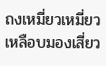ถงเหมี่ยวเหมี่ยวเหลือบมองเสี่ยว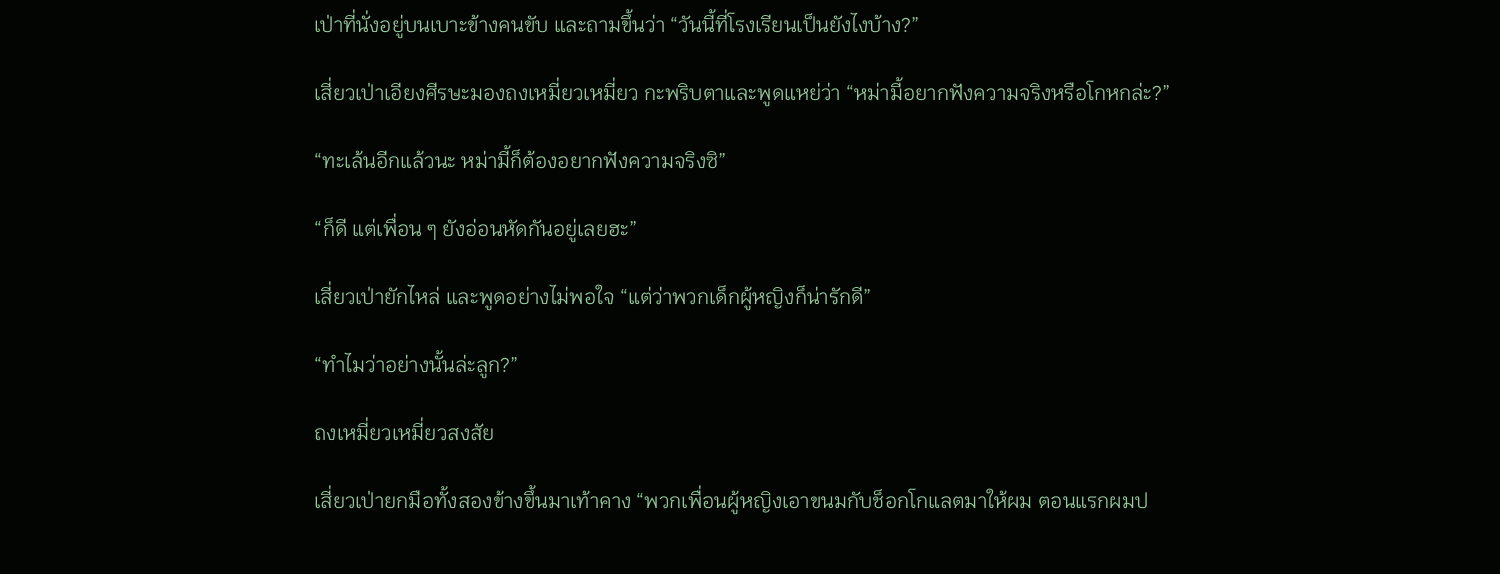เป่าที่นั่งอยู่บนเบาะข้างคนขับ และถามขึ้นว่า “วันนี้ที่โรงเรียนเป็นยังไงบ้าง?”

เสี่ยวเป่าเอียงศีรษะมองถงเหมี่ยวเหมี่ยว กะพริบตาและพูดแหย่ว่า “หม่ามี้อยากฟังความจริงหรือโกหกล่ะ?”

“ทะเล้นอีกแล้วนะ หม่ามี้ก็ต้องอยากฟังความจริงซิ”

“ก็ดี แต่เพื่อน ๆ ยังอ่อนหัดกันอยู่เลยฮะ”

เสี่ยวเป่ายักไหล่ และพูดอย่างไม่พอใจ “แต่ว่าพวกเด็กผู้หญิงก็น่ารักดี”

“ทำไมว่าอย่างนั้นล่ะลูก?”

ถงเหมี่ยวเหมี่ยวสงสัย

เสี่ยวเป่ายกมือทั้งสองข้างขึ้นมาเท้าคาง “พวกเพื่อนผู้หญิงเอาขนมกับช็อกโกแลตมาให้ผม ตอนแรกผมป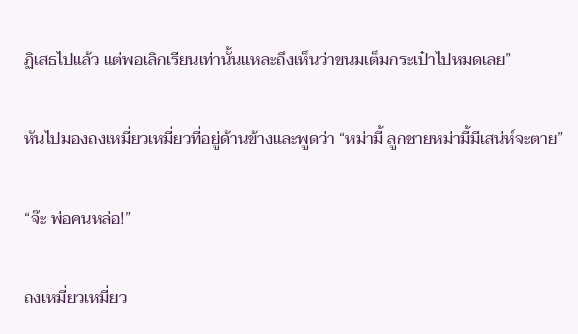ฏิเสธไปแล้ว แต่พอเลิกเรียนเท่านั้นแหละถึงเห็นว่าขนมเต็มกระเป๋าไปหมดเลย”

หันไปมองถงเหมี่ยวเหมี่ยวที่อยู่ด้านข้างและพูดว่า “หม่ามี้ ลูกชายหม่ามี้มีเสน่ห์จะตาย”

“จ๊ะ พ่อคนหล่อ!”

ถงเหมี่ยวเหมี่ยว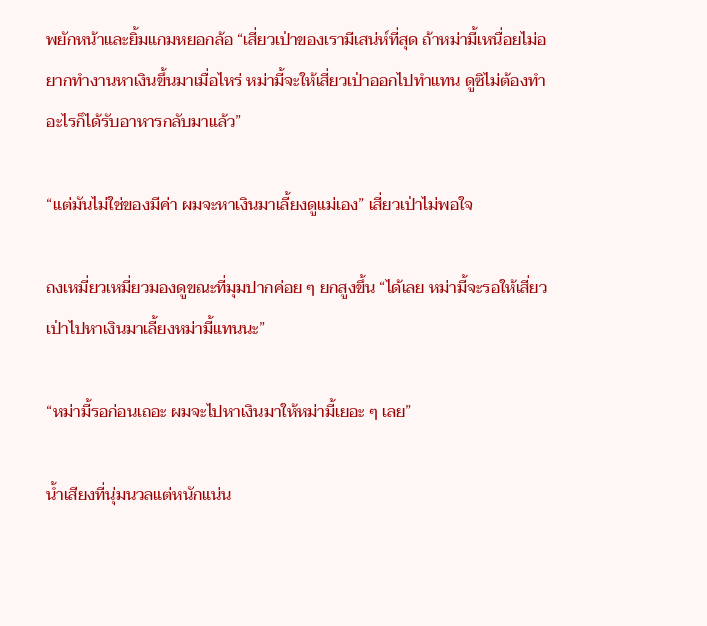พยักหน้าและยิ้มแกมหยอกล้อ “เสี่ยวเป่าของเรามีเสน่ห์ที่สุด ถ้าหม่ามี้เหนื่อยไม่อยากทำงานหาเงินขึ้นมาเมื่อไหร่ หม่ามี้จะให้เสี่ยวเป่าออกไปทำแทน ดูซิไม่ต้องทำอะไรก็ได้รับอาหารกลับมาแล้ว”

“แต่มันไม่ใช่ของมีค่า ผมจะหาเงินมาเลี้ยงดูแม่เอง” เสี่ยวเป่าไม่พอใจ

ถงเหมี่ยวเหมี่ยวมองดูขณะที่มุมปากค่อย ๆ ยกสูงขึ้น “ได้เลย หม่ามี้จะรอให้เสี่ยวเป่าไปหาเงินมาเลี้ยงหม่ามี้แทนนะ”

“หม่ามี้รอก่อนเถอะ ผมจะไปหาเงินมาให้หม่ามี้เยอะ ๆ เลย”

น้ำเสียงที่นุ่มนวลแต่หนักแน่น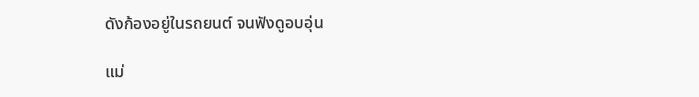ดังก้องอยู่ในรถยนต์ จนฟังดูอบอุ่น

แม่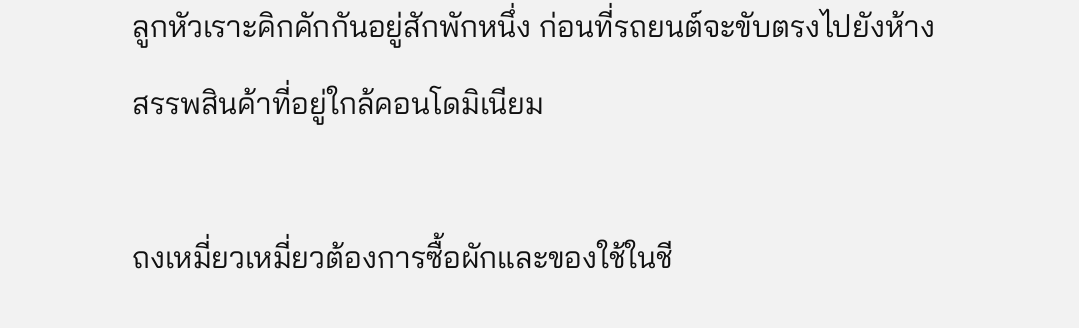ลูกหัวเราะคิกคักกันอยู่สักพักหนึ่ง ก่อนที่รถยนต์จะขับตรงไปยังห้างสรรพสินค้าที่อยู่ใกล้คอนโดมิเนียม

ถงเหมี่ยวเหมี่ยวต้องการซื้อผักและของใช้ในชี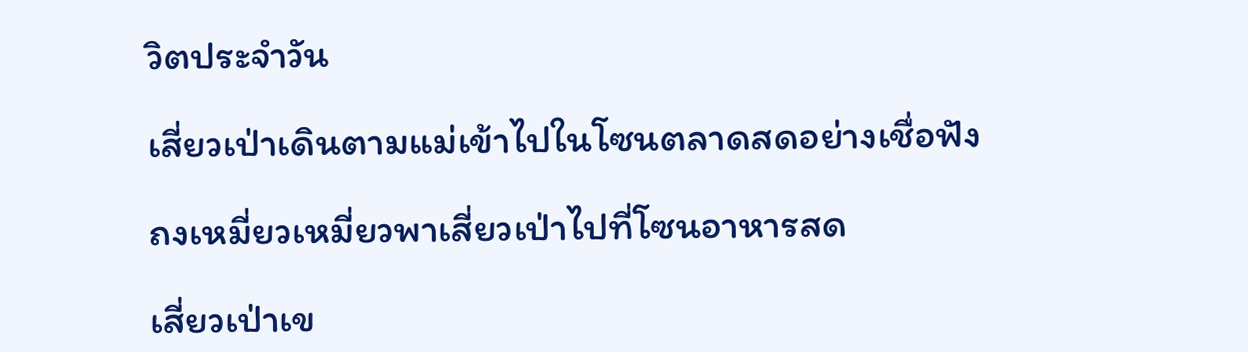วิตประจำวัน

เสี่ยวเป่าเดินตามแม่เข้าไปในโซนตลาดสดอย่างเชื่อฟัง

ถงเหมี่ยวเหมี่ยวพาเสี่ยวเป่าไปที่โซนอาหารสด

เสี่ยวเป่าเข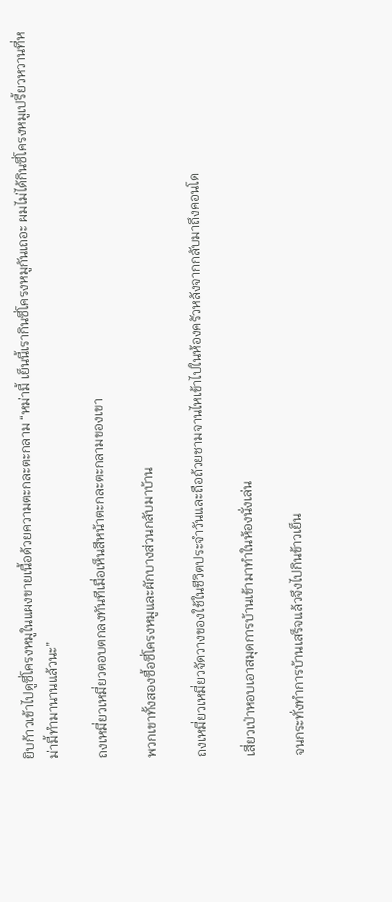ยิบก้าวเข้าไปดูซี่โครงหมูในแผงขายเนื้อด้วยความตะกละตะกลาม “หม่ามี้ เย็นนี้เรากินซี่โครงหมูกันเถอะ ผมไม่ได้กินซี่โครงหมูเปรี้ยวหวานที่หม่ามี้ทำมานานแล้วนะ”

ถงเหมี่ยวเหมี่ยวตอบตกลงทันทีเมื่อเห็นสีหน้าตะกละตะกลามของเขา

พวกเขาทั้งสองซื้อซี่โครงหมูและผักบางส่วนกลับมาบ้าน

ถงเหมี่ยวเหมี่ยวจัดวางของใช้ในชีวิตประจำวันและถือถ้วยชามจานไหเข้าไปในห้องครัวหลังจากกลับมาถึงคอนโด

เสี่ยวเป่าหอบเอาสมุดการบ้านเข้ามาทำในห้องนั่งเล่น

จนกระทั่งทำการบ้านเสร็จแล้วจึงไปกินข้าวเย็น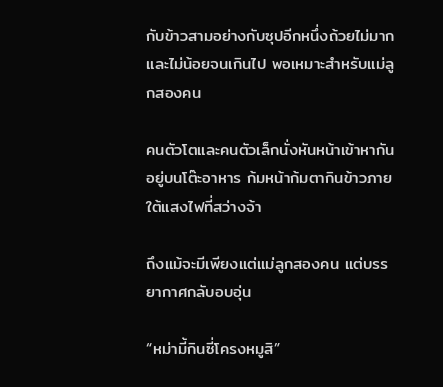กับข้าวสามอย่างกับซุปอีกหนึ่งถ้วยไม่มากและไม่น้อยจนเกินไป พอเหมาะสำหรับแม่ลูกสองคน

คนตัวโตและคนตัวเล็กนั่งหันหน้าเข้าหากันอยู่บนโต๊ะอาหาร ก้มหน้าก้มตากินข้าวภายใต้แสงไฟที่สว่างจ้า

ถึงแม้จะมีเพียงแต่แม่ลูกสองคน แต่บรรยากาศกลับอบอุ่น

“หม่ามี้กินซี่โครงหมูสิ”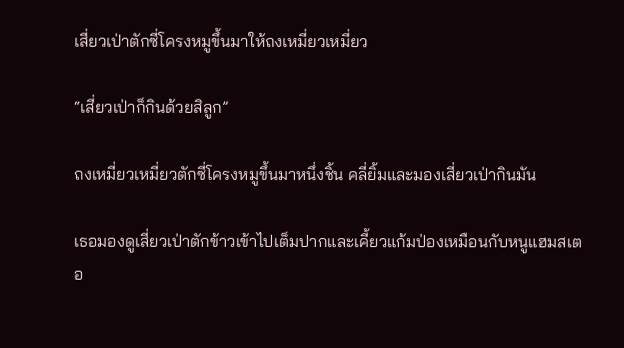เสี่ยวเป่าตักซี่โครงหมูขึ้นมาให้ถงเหมี่ยวเหมี่ยว

“เสี่ยวเป่าก็กินด้วยสิลูก”

ถงเหมี่ยวเหมี่ยวตักซี่โครงหมูขึ้นมาหนึ่งชิ้น คลี่ยิ้มและมองเสี่ยวเป่ากินมัน

เธอมองดูเสี่ยวเป่าตักข้าวเข้าไปเต็มปากและเคี้ยวแก้มป่องเหมือนกับหนูแฮมสเตอ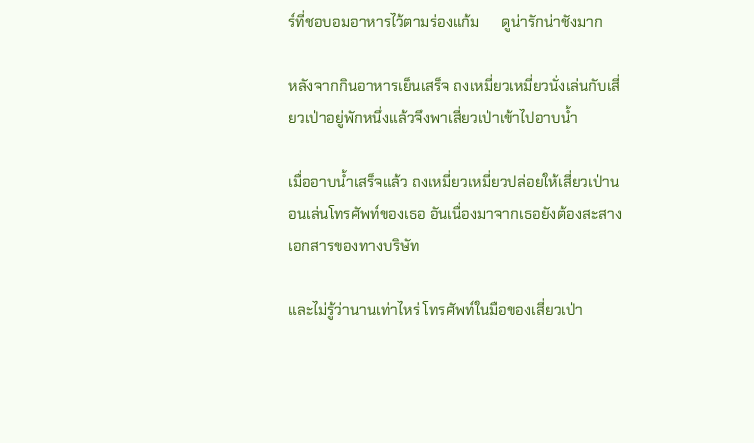ร์ที่ชอบอมอาหารไว้ตามร่องแก้ม      ดูน่ารักน่าชังมาก

หลังจากกินอาหารเย็นเสร็จ ถงเหมี่ยวเหมี่ยวนั่งเล่นกับเสี่ยวเป่าอยู่พักหนึ่งแล้วจึงพาเสี่ยวเป่าเข้าไปอาบน้ำ

เมื่ออาบน้ำเสร็จแล้ว ถงเหมี่ยวเหมี่ยวปล่อยให้เสี่ยวเป่านอนเล่นโทรศัพท์ของเธอ อันเนื่องมาจากเธอยังต้องสะสางเอกสารของทางบริษัท

และไม่รู้ว่านานเท่าไหร่ โทรศัพท์ในมือของเสี่ยวเป่า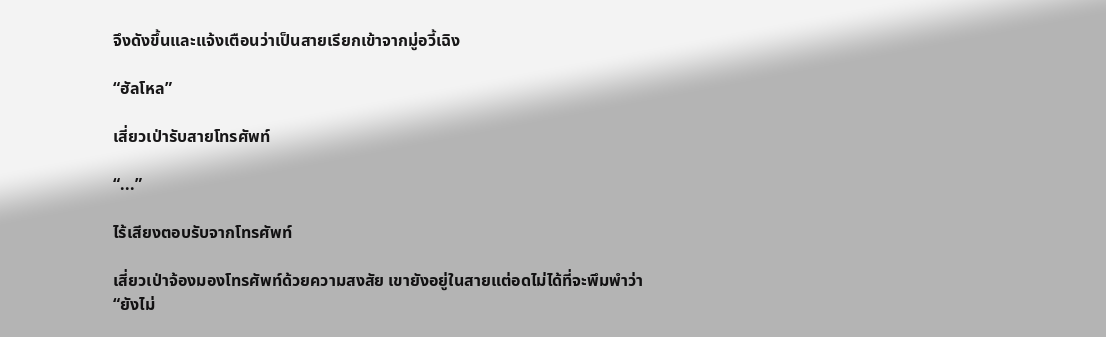จึงดังขึ้นและแจ้งเตือนว่าเป็นสายเรียกเข้าจากมู่อวี้เฉิง

“ฮัลโหล”

เสี่ยวเป่ารับสายโทรศัพท์

“...”

ไร้เสียงตอบรับจากโทรศัพท์

เสี่ยวเป่าจ้องมองโทรศัพท์ด้วยความสงสัย เขายังอยู่ในสายแต่อดไม่ได้ที่จะพึมพำว่า “ยังไม่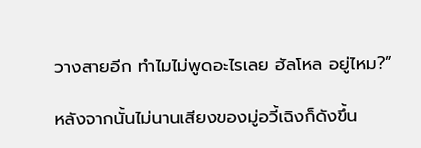วางสายอีก ทำไมไม่พูดอะไรเลย ฮัลโหล อยู่ไหม?”

หลังจากนั้นไม่นานเสียงของมู่อวี้เฉิงก็ดังขึ้น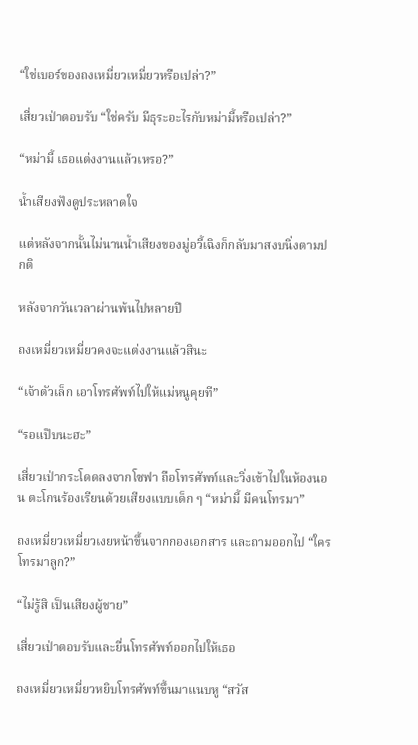“ใช่เบอร์ของถงเหมี่ยวเหมี่ยวหรือเปล่า?”

เสี่ยวเป่าตอบรับ “ใช่ครับ มีธุระอะไรกับหม่ามี้หรือเปล่า?”

“หม่ามี้ เธอแต่งงานแล้วเหรอ?”

น้ำเสียงฟังดูประหลาดใจ

แต่หลังจากนั้นไม่นานน้ำเสียงของมู่อวี้เฉิงก็กลับมาสงบนิ่งตามปกติ

หลังจากวันเวลาผ่านพ้นไปหลายปี

ถงเหมี่ยวเหมี่ยวคงจะแต่งงานแล้วสินะ

“เจ้าตัวเล็ก เอาโทรศัพท์ไปให้แม่หนูคุยที”

“รอแป๊บนะฮะ”

เสี่ยวเป่ากระโดดลงจากโซฟา ถือโทรศัพท์และวิ่งเข้าไปในห้องนอน ตะโกนร้องเรียนด้วยเสียงแบบเด็ก ๆ “หม่ามี้ มีคนโทรมา”

ถงเหมี่ยวเหมี่ยวเงยหน้าขึ้นจากกองเอกสาร และถามออกไป “ใครโทรมาลูก?”

“ไม่รู้สิ เป็นเสียงผู้ชาย”

เสี่ยวเป่าตอบรับและยื่นโทรศัพท์ออกไปให้เธอ

ถงเหมี่ยวเหมี่ยวหยิบโทรศัพท์ขึ้นมาแนบหู “สวัส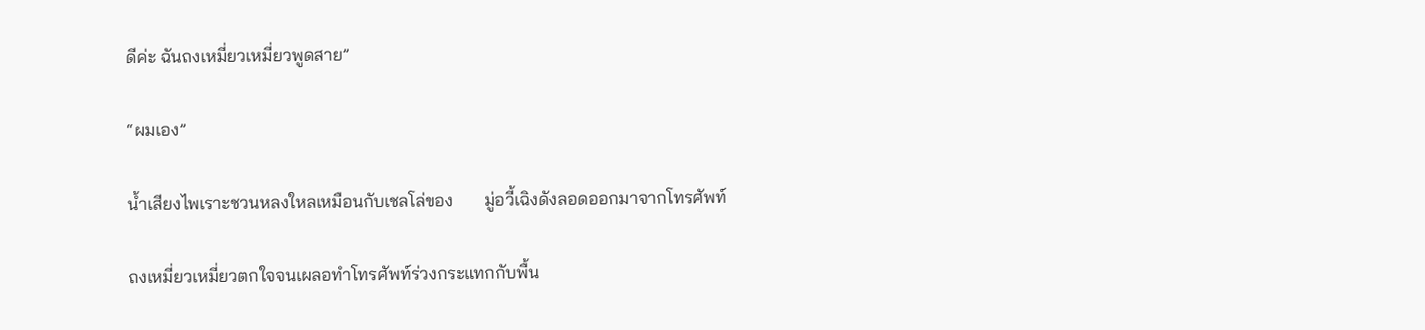ดีค่ะ ฉันถงเหมี่ยวเหมี่ยวพูดสาย”

“ผมเอง”

น้ำเสียงไพเราะชวนหลงใหลเหมือนกับเชลโล่ของ       มู่อวี้เฉิงดังลอดออกมาจากโทรศัพท์

ถงเหมี่ยวเหมี่ยวตกใจจนเผลอทำโทรศัพท์ร่วงกระแทกกับพื้น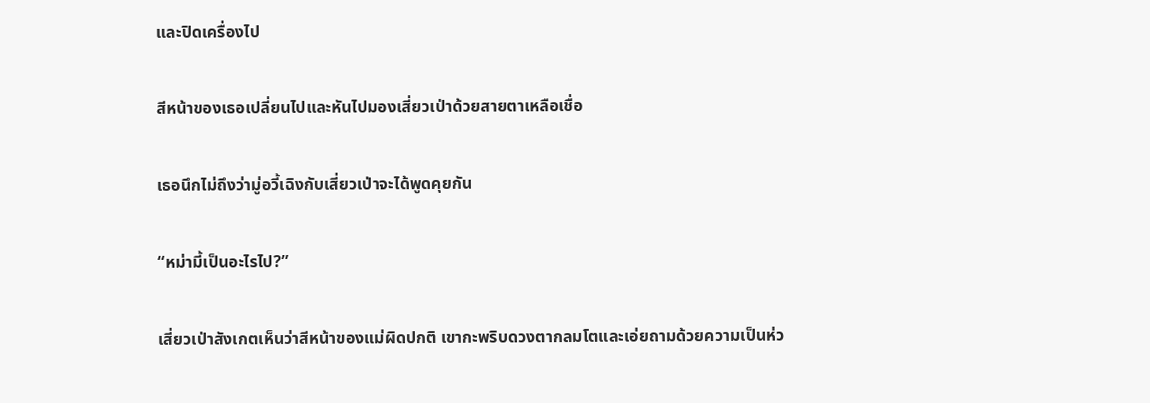และปิดเครื่องไป

สีหน้าของเธอเปลี่ยนไปและหันไปมองเสี่ยวเป่าด้วยสายตาเหลือเชื่อ

เธอนึกไม่ถึงว่ามู่อวี้เฉิงกับเสี่ยวเป่าจะได้พูดคุยกัน

“หม่ามี้เป็นอะไรไป?”

เสี่ยวเป่าสังเกตเห็นว่าสีหน้าของแม่ผิดปกติ เขากะพริบดวงตากลมโตและเอ่ยถามด้วยความเป็นห่ว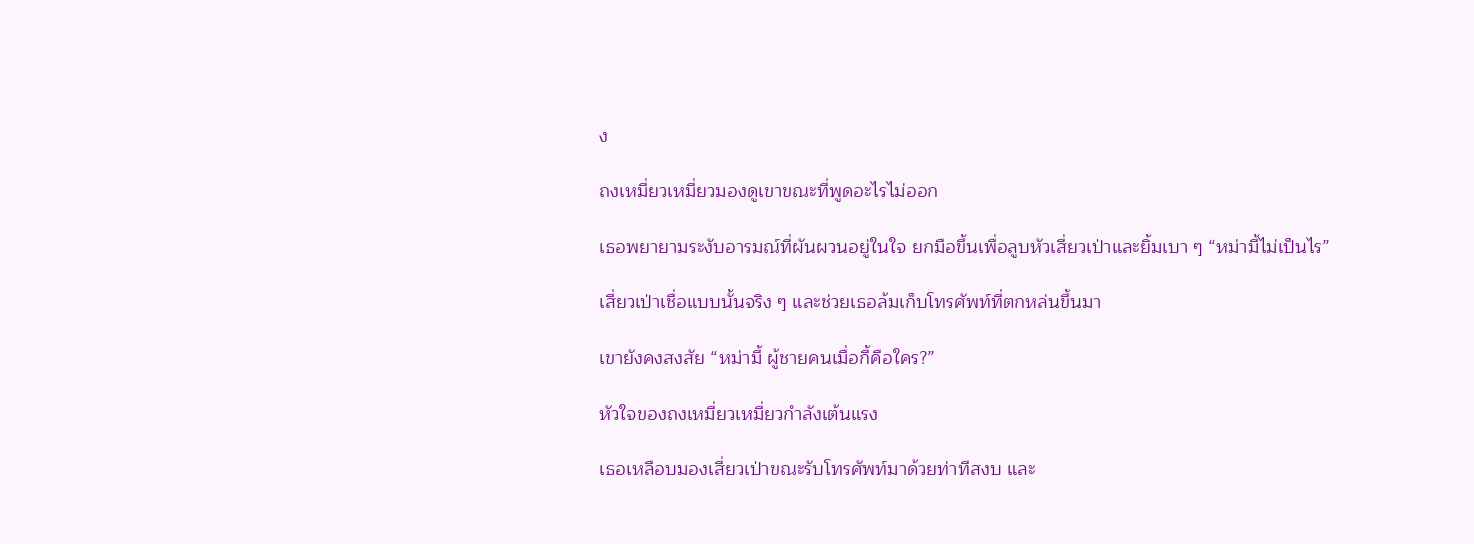ง

ถงเหมี่ยวเหมี่ยวมองดูเขาขณะที่พูดอะไรไม่ออก

เธอพยายามระงับอารมณ์ที่ผันผวนอยู่ในใจ ยกมือขึ้นเพื่อลูบหัวเสี่ยวเป่าและยิ้มเบา ๆ “หม่ามี้ไม่เป็นไร”

เสี่ยวเป่าเชื่อแบบนั้นจริง ๆ และช่วยเธอล้มเก็บโทรศัพท์ที่ตกหล่นขึ้นมา

เขายังคงสงสัย “หม่ามี้ ผู้ชายคนเมื่อกี้คือใคร?”

หัวใจของถงเหมี่ยวเหมี่ยวกำลังเต้นแรง

เธอเหลือบมองเสี่ยวเป่าขณะรับโทรศัพท์มาด้วยท่าทีสงบ และ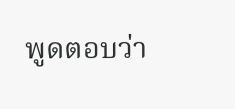พูดตอบว่า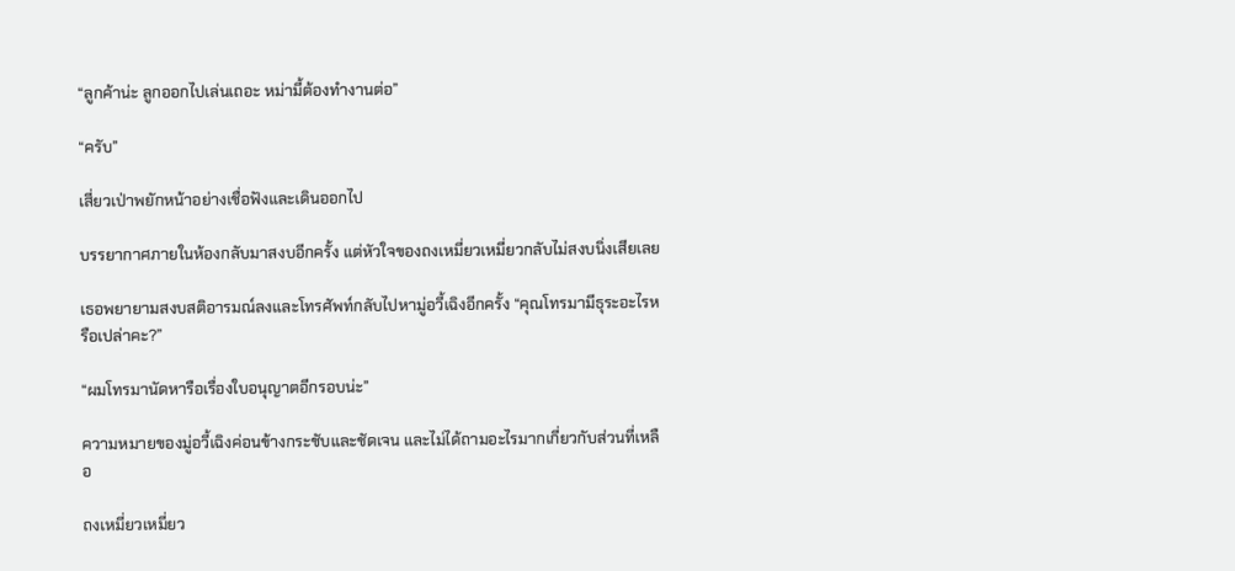“ลูกค้าน่ะ ลูกออกไปเล่นเถอะ หม่ามี้ต้องทำงานต่อ”

“ครับ”

เสี่ยวเป่าพยักหน้าอย่างเชื่อฟังและเดินออกไป

บรรยากาศภายในห้องกลับมาสงบอีกครั้ง แต่หัวใจของถงเหมี่ยวเหมี่ยวกลับไม่สงบนิ่งเสียเลย

เธอพยายามสงบสติอารมณ์ลงและโทรศัพท์กลับไปหามู่อวี้เฉิงอีกครั้ง “คุณโทรมามีธุระอะไรหรือเปล่าคะ?”

“ผมโทรมานัดหารือเรื่องใบอนุญาตอีกรอบน่ะ”

ความหมายของมู่อวี้เฉิงค่อนข้างกระชับและชัดเจน และไม่ได้ถามอะไรมากเกี่ยวกับส่วนที่เหลือ

ถงเหมี่ยวเหมี่ยว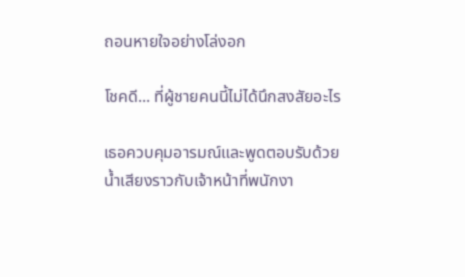ถอนหายใจอย่างโล่งอก

โชคดี... ที่ผู้ชายคนนี้ไม่ได้นึกสงสัยอะไร

เธอควบคุมอารมณ์และพูดตอบรับด้วยน้ำเสียงราวกับเจ้าหน้าที่พนักงา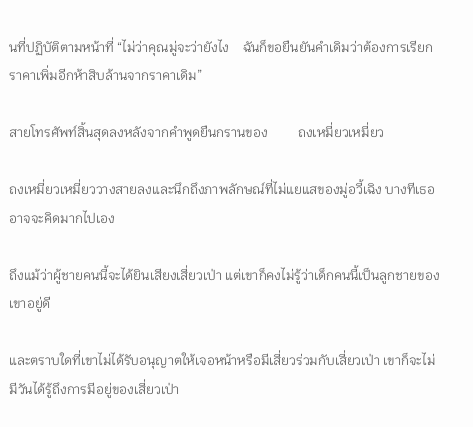นที่ปฏิบัติตามหน้าที่ “ไม่ว่าคุณมู่จะว่ายังไง    ฉันก็ขอยืนยันคำเดิมว่าต้องการเรียกราคาเพิ่มอีกห้าสิบล้านจากราคาเดิม”

สายโทรศัพท์สิ้นสุดลงหลังจากคำพูดยืนกรานของ         ถงเหมี่ยวเหมี่ยว

ถงเหมี่ยวเหมี่ยววางสายลงและนึกถึงภาพลักษณ์ที่ไม่แยแสของมู่อวี้เฉิง บางทีเธออาจจะคิดมากไปเอง

ถึงแม้ว่าผู้ชายคนนี้จะได้ยินเสียงเสี่ยวเป่า แต่เขาก็คงไม่รู้ว่าเด็กคนนี้เป็นลูกชายของเขาอยู่ดี

และตราบใดที่เขาไม่ได้รับอนุญาตให้เจอหน้าหรือมีเสี่ยวร่วมกับเสี่ยวเป่า เขาก็จะไม่มีวันได้รู้ถึงการมีอยู่ของเสี่ยวเป่า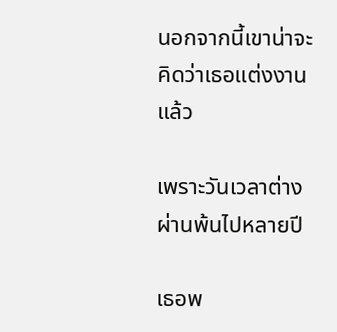นอกจากนี้เขาน่าจะคิดว่าเธอแต่งงานแล้ว

เพราะวันเวลาต่างผ่านพ้นไปหลายปี

เธอพ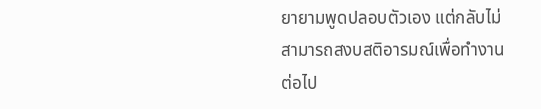ยายามพูดปลอบตัวเอง แต่กลับไม่สามารถสงบสติอารมณ์เพื่อทำงานต่อไป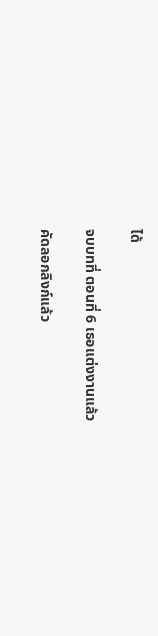ได้

จบบทที่ ตอนที่ 6 เธอแต่งงานแล้ว

คัดลอกลิงก์แล้ว